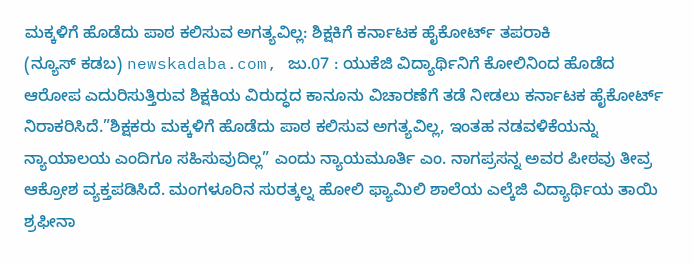ಮಕ್ಕಳಿಗೆ ಹೊಡೆದು ಪಾಠ ಕಲಿಸುವ ಅಗತ್ಯವಿಲ್ಲ: ಶಿಕ್ಷಕಿಗೆ ಕರ್ನಾಟಕ ಹೈಕೋರ್ಟ್ ತಪರಾಕಿ
(ನ್ಯೂಸ್ ಕಡಬ) newskadaba.com, ಜು.07 : ಯುಕೆಜಿ ವಿದ್ಯಾರ್ಥಿನಿಗೆ ಕೋಲಿನಿಂದ ಹೊಡೆದ ಆರೋಪ ಎದುರಿಸುತ್ತಿರುವ ಶಿಕ್ಷಕಿಯ ವಿರುದ್ಧದ ಕಾನೂನು ವಿಚಾರಣೆಗೆ ತಡೆ ನೀಡಲು ಕರ್ನಾಟಕ ಹೈಕೋರ್ಟ್ ನಿರಾಕರಿಸಿದೆ.”ಶಿಕ್ಷಕರು ಮಕ್ಕಳಿಗೆ ಹೊಡೆದು ಪಾಠ ಕಲಿಸುವ ಅಗತ್ಯವಿಲ್ಲ, ಇಂತಹ ನಡವಳಿಕೆಯನ್ನು ನ್ಯಾಯಾಲಯ ಎಂದಿಗೂ ಸಹಿಸುವುದಿಲ್ಲ” ಎಂದು ನ್ಯಾಯಮೂರ್ತಿ ಎಂ. ನಾಗಪ್ರಸನ್ನ ಅವರ ಪೀಠವು ತೀವ್ರ ಆಕ್ರೋಶ ವ್ಯಕ್ತಪಡಿಸಿದೆ. ಮಂಗಳೂರಿನ ಸುರತ್ಕಲ್ನ ಹೋಲಿ ಫ್ಯಾಮಿಲಿ ಶಾಲೆಯ ಎಲ್ಕೆಜಿ ವಿದ್ಯಾರ್ಥಿಯ ತಾಯಿ ಶ್ರಫೀನಾ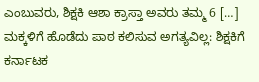ಎಂಬುವರು, ಶಿಕ್ಷಕಿ ಆಶಾ ಕ್ರಾಸ್ತಾ ಅವರು ತಮ್ಮ 6 […]
ಮಕ್ಕಳಿಗೆ ಹೊಡೆದು ಪಾಠ ಕಲಿಸುವ ಅಗತ್ಯವಿಲ್ಲ: ಶಿಕ್ಷಕಿಗೆ ಕರ್ನಾಟಕ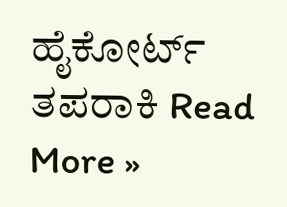ಹೈಕೋರ್ಟ್ ತಪರಾಕಿ Read More »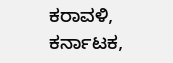ಕರಾವಳಿ, ಕರ್ನಾಟಕ,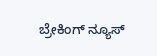ಬ್ರೇಕಿಂಗ್ ನ್ಯೂಸ್